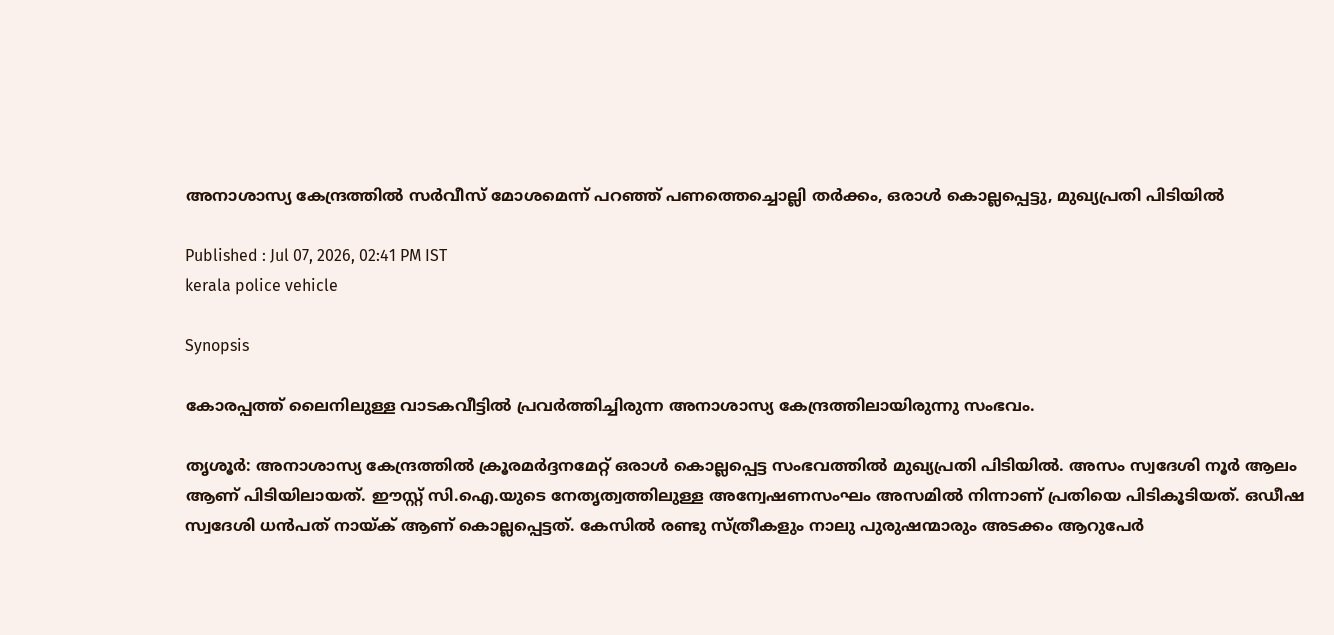അനാശാസ്യ കേന്ദ്രത്തിൽ സർവീസ് മോശമെന്ന് പറഞ്ഞ് പണത്തെച്ചൊല്ലി തർക്കം, ഒരാൾ കൊല്ലപ്പെട്ടു, മുഖ്യപ്രതി പിടിയിൽ

Published : Jul 07, 2026, 02:41 PM IST
kerala police vehicle

Synopsis

കോരപ്പത്ത് ലൈനിലുള്ള വാടകവീട്ടിൽ പ്രവർത്തിച്ചിരുന്ന അനാശാസ്യ കേന്ദ്രത്തിലായിരുന്നു സംഭവം.

തൃശൂർ: അനാശാസ്യ കേന്ദ്രത്തിൽ ക്രൂരമർദ്ദനമേറ്റ് ഒരാൾ കൊല്ലപ്പെട്ട സംഭവത്തിൽ മുഖ്യപ്രതി പിടിയിൽ. അസം സ്വദേശി നൂർ ആലം ആണ് പിടിയിലായത്. ഈസ്റ്റ് സി.ഐ.യുടെ നേതൃത്വത്തിലുള്ള അന്വേഷണസംഘം അസമിൽ നിന്നാണ് പ്രതിയെ പിടികൂടിയത്. ഒഡീഷ സ്വദേശി ധൻപത് നായ്ക് ആണ് കൊല്ലപ്പെട്ടത്. കേസിൽ രണ്ടു സ്ത്രീകളും നാലു പുരുഷന്മാരും അടക്കം ആറുപേർ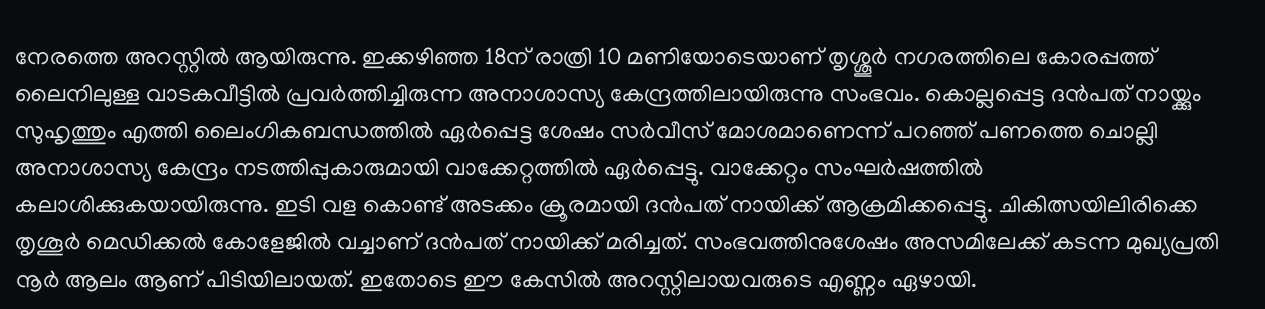നേരത്തെ അറസ്റ്റിൽ ആയിരുന്നു. ഇക്കഴിഞ്ഞ 18ന് രാത്രി 10 മണിയോടെയാണ് തൃശ്ശൂർ നഗരത്തിലെ കോരപ്പത്ത് ലൈനിലുള്ള വാടകവീട്ടിൽ പ്രവർത്തിച്ചിരുന്ന അനാശാസ്യ കേന്ദ്രത്തിലായിരുന്നു സംഭവം. കൊല്ലപ്പെട്ട ദൻപത് നായ്ക്കും സുഹൃത്തും എത്തി ലൈംഗികബന്ധത്തിൽ ഏർപ്പെട്ട ശേഷം സർവീസ് മോശമാണെന്ന് പറഞ്ഞ് പണത്തെ ചൊല്ലി അനാശാസ്യ കേന്ദ്രം നടത്തിപ്പുകാരുമായി വാക്കേറ്റത്തിൽ ഏർപ്പെട്ടു. വാക്കേറ്റം സംഘർഷത്തിൽ കലാശിക്കുകയായിരുന്നു. ഇടി വള കൊണ്ട് അടക്കം ക്രൂരമായി ദൻപത് നായിക്ക് ആക്രമിക്കപ്പെട്ടു. ചികിത്സയിലിരിക്കെ തൃശൂർ മെഡിക്കൽ കോളേജിൽ വച്ചാണ് ദൻപത് നായിക്ക് മരിച്ചത്. സംഭവത്തിനുശേഷം അസമിലേക്ക് കടന്ന മുഖ്യപ്രതി നൂർ ആലം ആണ് പിടിയിലായത്. ഇതോടെ ഈ കേസിൽ അറസ്റ്റിലായവരുടെ എണ്ണം ഏഴായി.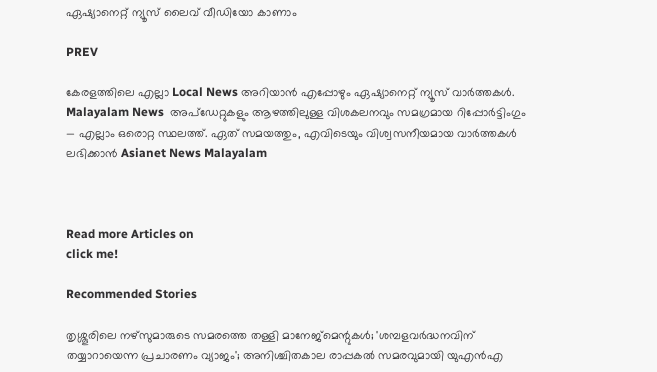ഏഷ്യാനെറ്റ് ന്യൂസ് ലൈവ് വീഡിയോ കാണാം

PREV

കേരളത്തിലെ എല്ലാ Local News അറിയാൻ എപ്പോഴും ഏഷ്യാനെറ്റ് ന്യൂസ് വാർത്തകൾ. Malayalam News  അപ്‌ഡേറ്റുകളും ആഴത്തിലുള്ള വിശകലനവും സമഗ്രമായ റിപ്പോർട്ടിംഗും — എല്ലാം ഒരൊറ്റ സ്ഥലത്ത്. ഏത് സമയത്തും, എവിടെയും വിശ്വസനീയമായ വാർത്തകൾ ലഭിക്കാൻ Asianet News Malayalam



Read more Articles on
click me!

Recommended Stories

തൃശ്ശൂരിലെ നഴ്സുമാരുടെ സമരത്തെ തള്ളി മാനേജ്മെന്റുകൾ; 'ശമ്പളവർദ്ധനവിന് തയ്യാറായെന്ന പ്രചാരണം വ്യാജം'; അനിശ്ചിതകാല രാപ്പകൽ സമരവുമായി യുഎൻഎ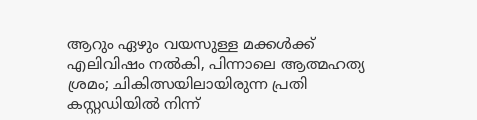ആറും ഏഴും വയസുള്ള മക്കൾക്ക് എലിവിഷം നൽകി, പിന്നാലെ ആത്മഹത്യ ശ്രമം; ചികിത്സയിലായിരുന്ന പ്രതി കസ്റ്റഡിയിൽ നിന്ന്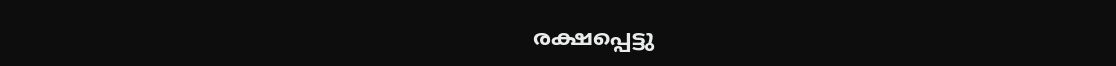രക്ഷപ്പെട്ടു